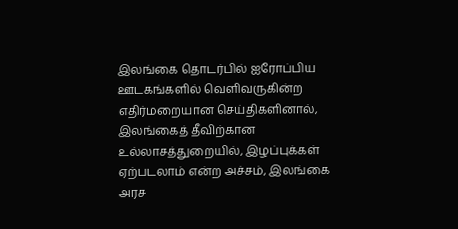இலங்கை தொடர்பில் ஐரோப்பிய ஊடகங்களில் வெளிவருகின்ற எதிர்மறையான செய்திகளினால், இலங்கைத் தீவிற்கான உல்லாசத்துறையில், இழப்புக்கள் ஏற்படலாம் என்ற அச்சம், இலங்கை அரச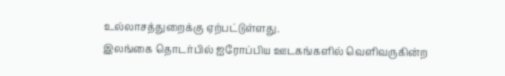உல்லாசத்துறைக்கு ஏற்பட்டுள்ளது.
இலங்கை தொடர்பில் ஐரோப்பிய ஊடகங்களில் வெளிவருகின்ற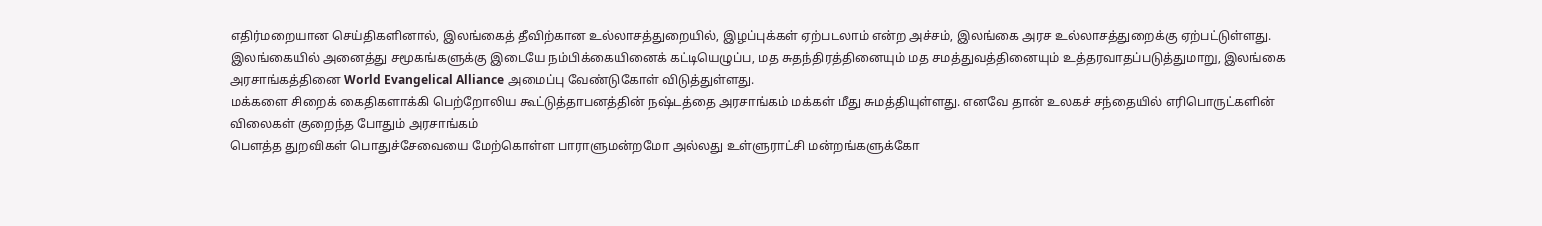எதிர்மறையான செய்திகளினால், இலங்கைத் தீவிற்கான உல்லாசத்துறையில், இழப்புக்கள் ஏற்படலாம் என்ற அச்சம், இலங்கை அரச உல்லாசத்துறைக்கு ஏற்பட்டுள்ளது.
இலங்கையில் அனைத்து சமூகங்களுக்கு இடையே நம்பிக்கையினைக் கட்டியெழுப்ப, மத சுதந்திரத்தினையும் மத சமத்துவத்தினையும் உத்தரவாதப்படுத்துமாறு, இலங்கை அரசாங்கத்தினை World Evangelical Alliance அமைப்பு வேண்டுகோள் விடுத்துள்ளது.
மக்களை சிறைக் கைதிகளாக்கி பெற்றோலிய கூட்டுத்தாபனத்தின் நஷ்டத்தை அரசாங்கம் மக்கள் மீது சுமத்தியுள்ளது. எனவே தான் உலகச் சந்தையில் எரிபொருட்களின் விலைகள் குறைந்த போதும் அரசாங்கம்
பௌத்த துறவிகள் பொதுச்சேவையை மேற்கொள்ள பாராளுமன்றமோ அல்லது உள்ளுராட்சி மன்றங்களுக்கோ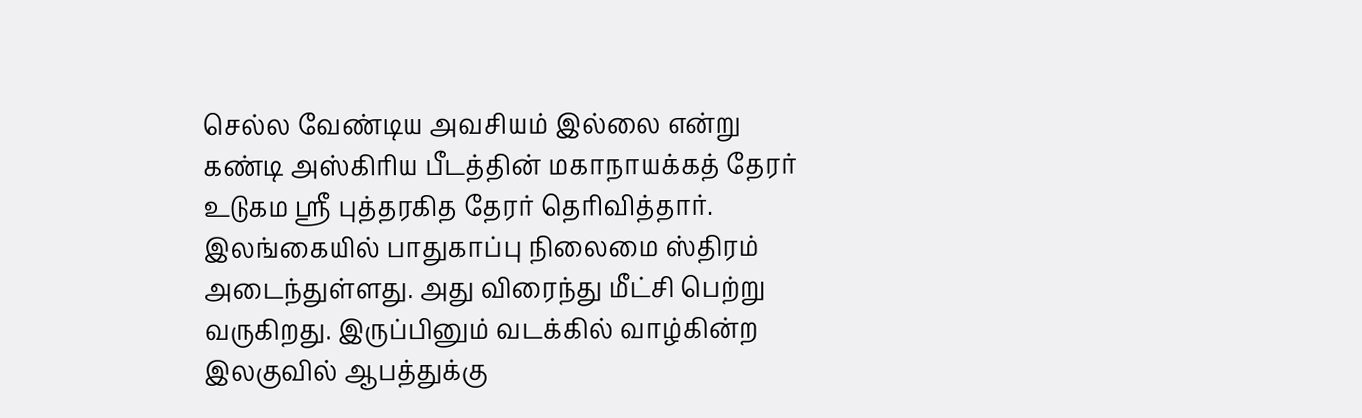செல்ல வேண்டிய அவசியம் இல்லை என்று கண்டி அஸ்கிரிய பீடத்தின் மகாநாயக்கத் தேரர் உடுகம ஸ்ரீ புத்தரகித தேரர் தெரிவித்தார்.
இலங்கையில் பாதுகாப்பு நிலைமை ஸ்திரம் அடைந்துள்ளது. அது விரைந்து மீட்சி பெற்று வருகிறது. இருப்பினும் வடக்கில் வாழ்கின்ற இலகுவில் ஆபத்துக்கு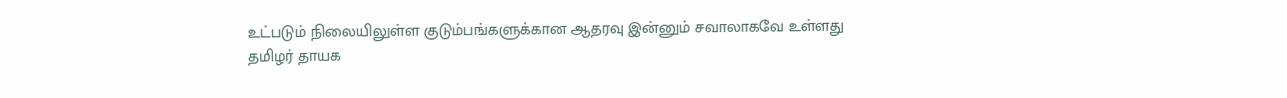உட்படும் நிலையிலுள்ள குடும்பங்களுக்கான ஆதரவு இன்னும் சவாலாகவே உள்ளது
தமிழர் தாயக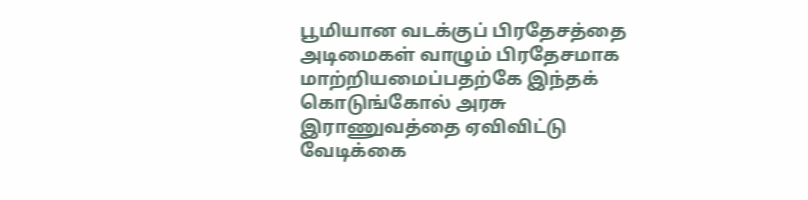பூமியான வடக்குப் பிரதேசத்தை அடிமைகள் வாழும் பிரதேசமாக மாற்றியமைப்பதற்கே இந்தக் கொடுங்கோல் அரசு இராணுவத்தை ஏவிவிட்டு வேடிக்கை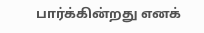பார்க்கின்றது எனக்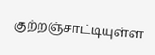குற்றஞ்சாட்டியுள்ள